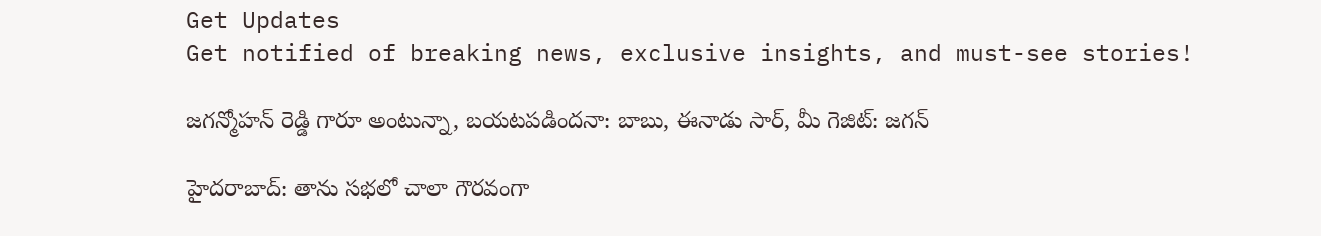Get Updates
Get notified of breaking news, exclusive insights, and must-see stories!

జగన్మోహన్ రెడ్డి గారూ అంటున్నా, బయటపడిందనా: బాబు, ఈనాడు సార్, మీ గెజిట్: జగన్

హైదరాబాద్: తాను సభలో చాలా గౌరవంగా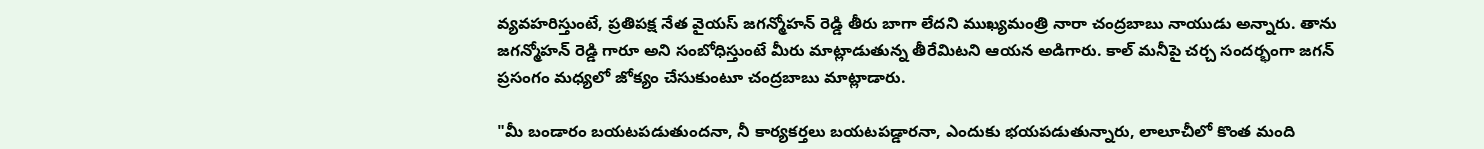వ్యవహరిస్తుంటే, ప్రతిపక్ష నేత వైయస్ జగన్మోహన్ రెడ్డి తీరు బాగా లేదని ముఖ్యమంత్రి నారా చంద్రబాబు నాయుడు అన్నారు. తాను జగన్మోహన్ రెడ్డి గారూ అని సంబోధిస్తుంటే మీరు మాట్లాడుతున్న తీరేమిటని ఆయన అడిగారు. కాల్ మనీపై చర్చ సందర్భంగా జగన్ ప్రసంగం మధ్యలో జోక్యం చేసుకుంటూ చంద్రబాబు మాట్లాడారు.

"మీ బండారం బయటపడుతుందనా, నీ కార్యకర్తలు బయటపడ్డారనా, ఎందుకు భయపడుతున్నారు, లాలూచీలో కొంత మంది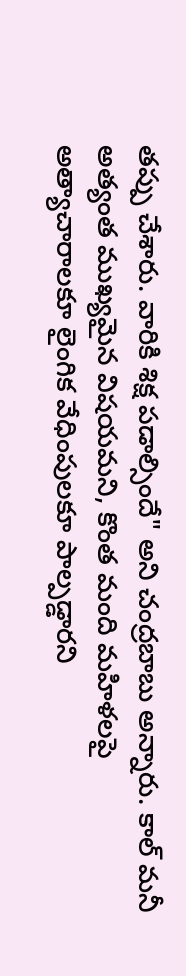తప్పు చేశారు. వారికి శిక్ష పడాల్సిందే" అని చంద్రబాబు అన్నారు. కాల్ మనీ అత్యంత ముఖ్యమైన విషయమని, కొంత మంది మహిళలపై అత్యాచారాలకూ లైంగిక వేధింపులకూ పాల్పడ్డారని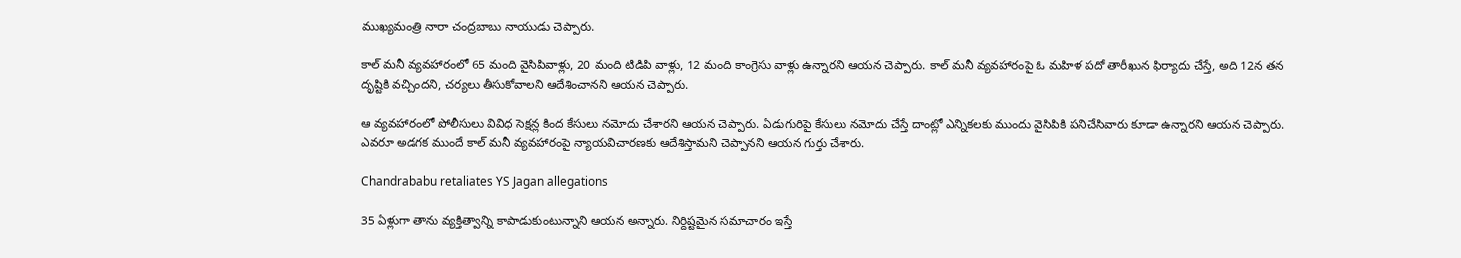ముఖ్యమంత్రి నారా చంద్రబాబు నాయుడు చెప్పారు.

కాల్ మనీ వ్యవహారంలో 65 మంది వైసిపివాళ్లు, 20 మంది టిడిపి వాళ్లు, 12 మంది కాంగ్రెసు వాళ్లు ఉన్నారని ఆయన చెప్పారు. కాల్ మనీ వ్యవహారంపై ఓ మహిళ పదో తారీఖున ఫిర్యాదు చేస్తే, అది 12న తన దృష్టికి వచ్చిందని, చర్యలు తీసుకోవాలని ఆదేశించానని ఆయన చెప్పారు.

ఆ వ్యవహారంలో పోలీసులు వివిధ సెక్షన్ల కింద కేసులు నమోదు చేశారని ఆయన చెప్పారు. ఏడుగురిపై కేసులు నమోదు చేస్తే దాంట్లో ఎన్నికలకు ముందు వైసిపికి పనిచేసివారు కూడా ఉన్నారని ఆయన చెప్పారు. ఎవరూ అడగక ముందే కాల్ మనీ వ్యవహారంపై న్యాయవిచారణకు ఆదేశిస్తామని చెప్పానని ఆయన గుర్తు చేశారు.

Chandrababu retaliates YS Jagan allegations

35 ఏళ్లుగా తాను వ్యక్తిత్వాన్ని కాపాడుకుంటున్నాని ఆయన అన్నారు. నిర్దిష్టమైన సమాచారం ఇస్తే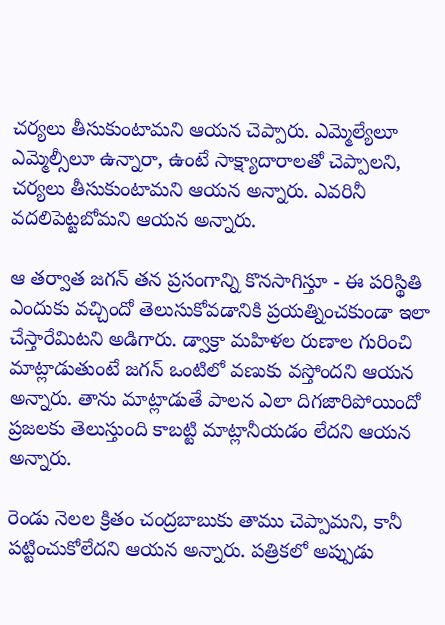చర్యలు తీసుకుంటామని ఆయన చెప్పారు. ఎమ్మెల్యేలూ ఎమ్మెల్సీలూ ఉన్నారా, ఉంటే సాక్ష్యాదారాలతో చెప్పాలని, చర్యలు తీసుకుంటామని ఆయన అన్నారు. ఎవరినీ వదలిపెట్టబోమని ఆయన అన్నారు.

ఆ తర్వాత జగన్ తన ప్రసంగాన్ని కొనసాగిస్తూ - ఈ పరిస్థితి ఎందుకు వచ్చిందో తెలుసుకోవడానికి ప్రయత్నించకుండా ఇలా చేస్తారేమిటని అడిగారు. డ్వాక్రా మహిళల రుణాల గురించి మాట్లాడుతుంటే జగన్ ఒంటిలో వణుకు వస్తోందని ఆయన అన్నారు. తాను మాట్లాడుతే పాలన ఎలా దిగజారిపోయిందో ప్రజలకు తెలుస్తుంది కాబట్టి మాట్లానీయడం లేదని ఆయన అన్నారు.

రెండు నెలల క్రితం చంద్రబాబుకు తాము చెప్పామని, కానీ పట్టించుకోలేదని ఆయన అన్నారు. పత్రికలో అప్పుడు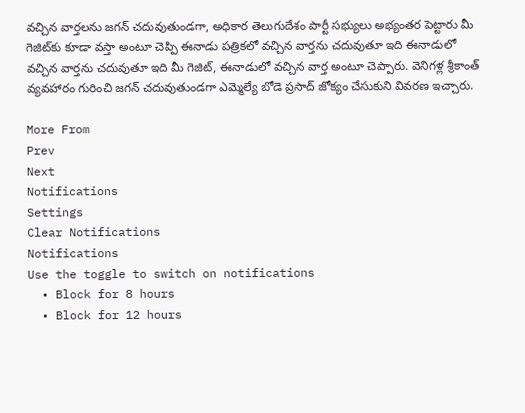వచ్చిన వార్తలను జగన్ చదువుతుండగా, అధికార తెలుగుదేశం పార్టీ సభ్యులు అభ్యంతర పెట్టారు మీ గెజిట్‌కు కూడా వస్తా అంటూ చెప్పి ఈనాడు పత్రికలో వచ్చిన వార్తను చదువుతూ ఇది ఈనాడులో వచ్చిన వార్తను చదువుతూ ఇది మీ గెజిట్, ఈనాడులో వచ్చిన వార్త అంటూ చెప్పారు. వెనిగళ్ల శ్రీకాంత్ వ్యవహారం గురించి జగన్ చదువుతుండగా ఎమ్మెల్యే బోడె ప్రసాద్ జోక్యం చేసుకుని వివరణ ఇచ్చారు.

More From
Prev
Next
Notifications
Settings
Clear Notifications
Notifications
Use the toggle to switch on notifications
  • Block for 8 hours
  • Block for 12 hours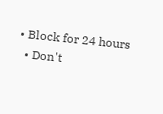• Block for 24 hours
  • Don't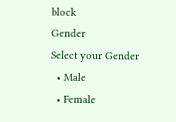block
Gender
Select your Gender
  • Male
  • Female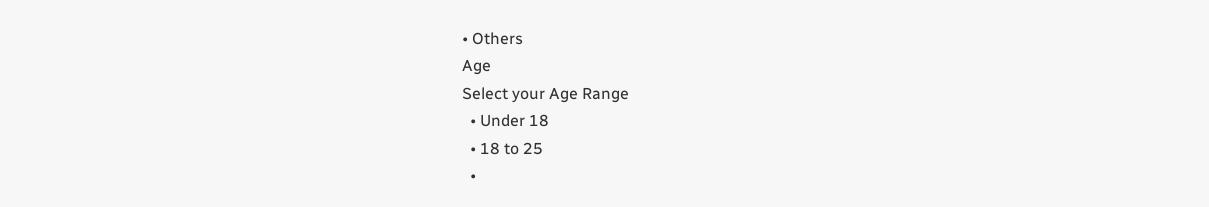• Others
Age
Select your Age Range
  • Under 18
  • 18 to 25
  •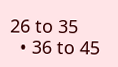26 to 35
  • 36 to 45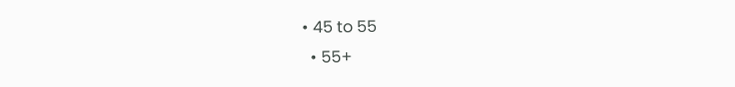• 45 to 55
  • 55+